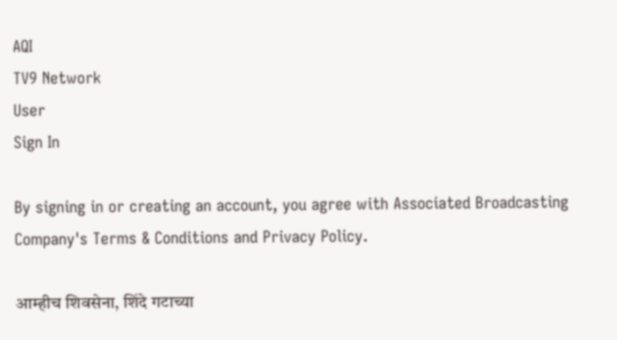AQI
TV9 Network
User
Sign In

By signing in or creating an account, you agree with Associated Broadcasting Company's Terms & Conditions and Privacy Policy.

आम्हीच शिवसेना, शिंदे गटाच्या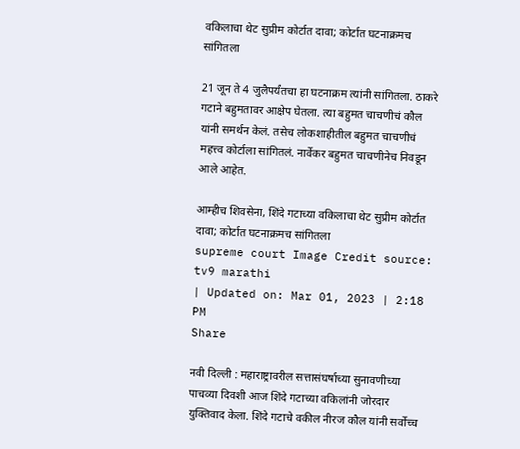वकिलाचा थेट सुप्रीम कोर्टात दावा; कोर्टात घटनाक्रमच सांगितला

21 जून ते 4 जुलैपर्यंतचा हा घटनाक्रम त्यांनी सांगितला. ठाकरे गटाने बहुमतावर आक्षेप घेतला. त्या बहुमत चाचणीचं कौल यांनी समर्थन केलं. तसेच लोकशाहीतील बहुमत चाचणीचं महत्त्व कोर्टाला सांगितलं. नार्वेकर बहुमत चाचणीनेच निवडून आले आहेत.

आम्हीच शिवसेना, शिंदे गटाच्या वकिलाचा थेट सुप्रीम कोर्टात दावा; कोर्टात घटनाक्रमच सांगितला
supreme court Image Credit source: tv9 marathi
| Updated on: Mar 01, 2023 | 2:18 PM
Share

नवी दिल्ली : महाराष्ट्रावरील सत्तासंघर्षाच्या सुनावणीच्या पाचव्या दिवशी आज शिंदे गटाच्या वकिलांनी जोरदार युक्तिवाद केला. शिंदे गटाचे वकील नीरज कौल यांनी सर्वोच्च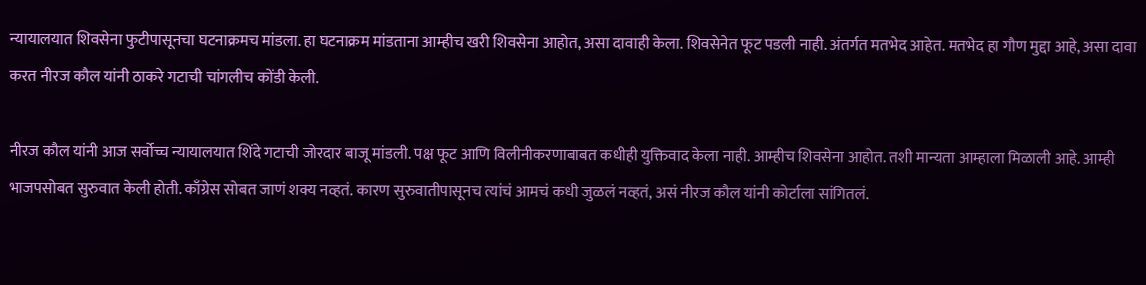न्यायालयात शिवसेना फुटीपासूनचा घटनाक्रमच मांडला. हा घटनाक्रम मांडताना आम्हीच खरी शिवसेना आहोत, असा दावाही केला. शिवसेनेत फूट पडली नाही. अंतर्गत मतभेद आहेत. मतभेद हा गौण मुद्दा आहे, असा दावा करत नीरज कौल यांनी ठाकरे गटाची चांगलीच कोंडी केली.

नीरज कौल यांनी आज सर्वोच्च न्यायालयात शिंदे गटाची जोरदार बाजू मांडली. पक्ष फूट आणि विलीनीकरणाबाबत कधीही युक्तिवाद केला नाही. आम्हीच शिवसेना आहोत. तशी मान्यता आम्हाला मिळाली आहे. आम्ही भाजपसोबत सुरुवात केली होती. काँग्रेस सोबत जाणं शक्य नव्हतं. कारण सुरुवातीपासूनच त्यांचं आमचं कधी जुळलं नव्हतं, असं नीरज कौल यांनी कोर्टाला सांगितलं.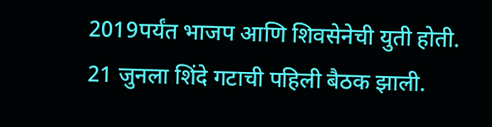2019पर्यंत भाजप आणि शिवसेनेची युती होती. 21 जुनला शिंदे गटाची पहिली बैठक झाली.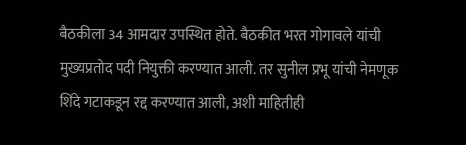बैठकीला 34 आमदार उपस्थित होते. बैठकीत भरत गोगावले यांची मुख्यप्रतोद पदी नियुक्ती करण्यात आली. तर सुनील प्रभू यांची नेमणूक शिंदे गटाकडून रद्द करण्यात आली, अशी माहितीही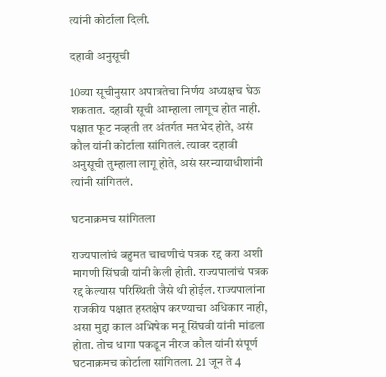त्यांनी कोर्टाला दिली.

दहावी अनुसूची

10व्या सूचीनुसार अपात्रतेचा निर्णय अध्यक्षच घेऊ शकतात. दहावी सूची आम्हाला लागूच होत नाही. पक्षात फूट नव्हती तर अंतर्गत मतभेद होते, असं कौल यांनी कोर्टाला सांगितलं. त्यावर दहावी अनुसूची तुम्हाला लागू होते, असं सरन्यायाधीशांनी त्यांनी सांगितलं.

घटनाक्रमच सांगितला

राज्यपालांचं बहुमत चाचणीचं पत्रक रद्द करा अशी मागणी सिंघवी यांनी केली होती. राज्यपालांचं पत्रक रद्द केल्यास परिस्थिती जैसे थी होईल. राज्यपालांना राजकीय पक्षात हस्तक्षेप करण्याचा अधिकार नाही, असा मुद्दा काल अभिषेक मनू सिंघवी यांनी मांडला होता. तोच धागा पकडून नीरज कौल यांनी संपूर्ण घटनाक्रमच कोर्टाला सांगितला. 21 जून ते 4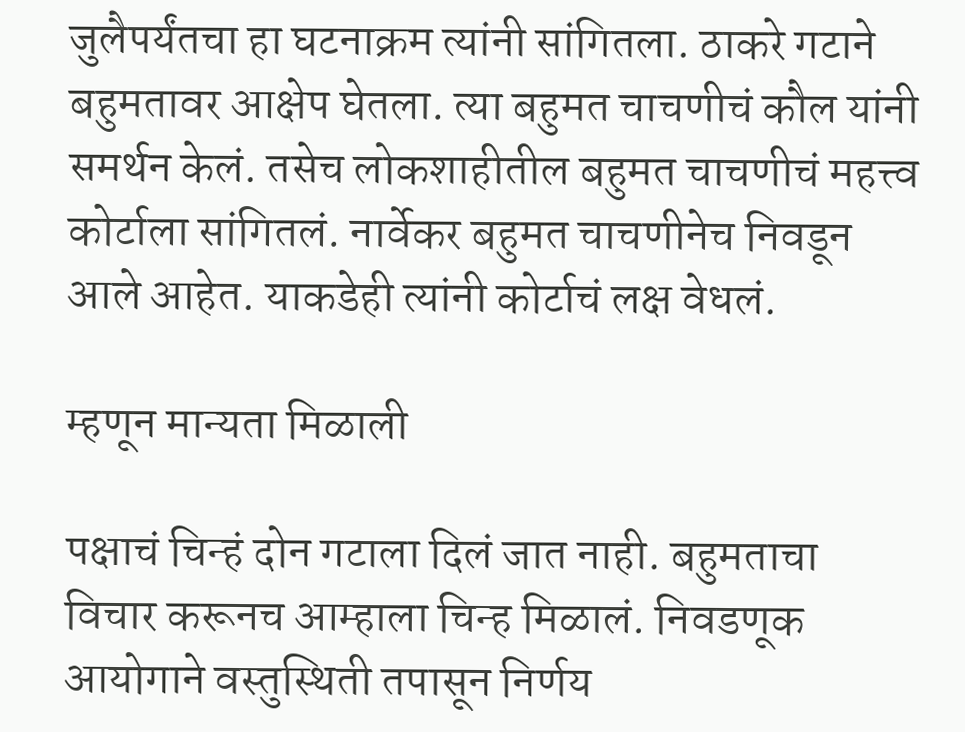जुलैपर्यंतचा हा घटनाक्रम त्यांनी सांगितला. ठाकरे गटाने बहुमतावर आक्षेप घेतला. त्या बहुमत चाचणीचं कौल यांनी समर्थन केलं. तसेच लोकशाहीतील बहुमत चाचणीचं महत्त्व कोर्टाला सांगितलं. नार्वेकर बहुमत चाचणीनेच निवडून आले आहेत. याकडेही त्यांनी कोर्टाचं लक्ष वेधलं.

म्हणून मान्यता मिळाली

पक्षाचं चिन्हं दोन गटाला दिलं जात नाही. बहुमताचा विचार करूनच आम्हाला चिन्ह मिळालं. निवडणूक आयोगाने वस्तुस्थिती तपासून निर्णय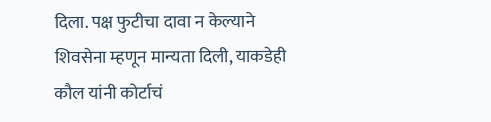दिला. पक्ष फुटीचा दावा न केल्याने शिवसेना म्हणून मान्यता दिली, याकडेही कौल यांनी कोर्टाचं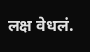लक्ष वेधलं.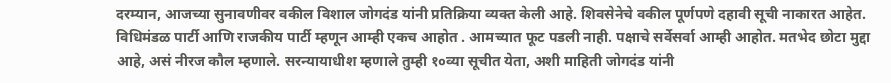दरम्यान, आजच्या सुनावणीवर वकील विशाल जोगदंड यांनी प्रतिक्रिया व्यक्त केली आहे. शिवसेनेचे वकील पूर्णपणे दहावी सूची नाकारत आहेत. विधिमंडळ पार्टी आणि राजकीय पार्टी म्हणून आम्ही एकच आहोत . आमच्यात फूट पडली नाही. पक्षाचे सर्वेसर्वा आम्ही आहोत. मतभेद छोटा मुद्दा आहे, असं नीरज कौल म्हणाले. सरन्यायाधीश म्हणाले तुम्ही १०व्या सूचीत येता, अशी माहिती जोगदंड यांनी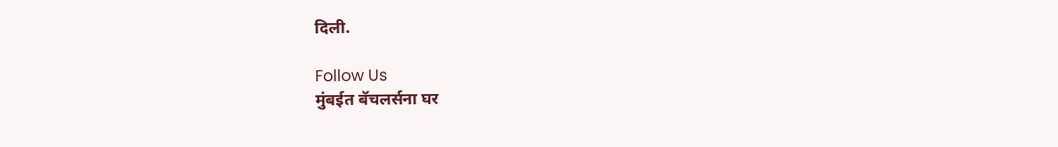दिली.

Follow Us
मुंबईत बॅचलर्सना घर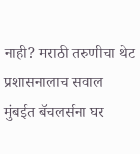नाही? मराठी तरुणीचा थेट प्रशासनालाच सवाल
मुंबईत बॅचलर्सना घर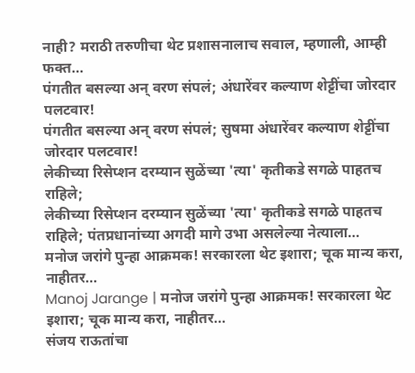नाही? मराठी तरुणीचा थेट प्रशासनालाच सवाल, म्हणाली, आम्ही फक्त...
पंगतीत बसल्या अन् वरण संपलं; अंधारेंवर कल्याण शेट्टींचा जोरदार पलटवार!
पंगतीत बसल्या अन् वरण संपलं; सुषमा अंधारेंवर कल्याण शेट्टींचा जोरदार पलटवार!
लेकीच्या रिसेप्शन दरम्यान सुळेंच्या 'त्या' कृतीकडे सगळे पाहतच राहिले;
लेकीच्या रिसेप्शन दरम्यान सुळेंच्या 'त्या' कृतीकडे सगळे पाहतच राहिले; पंतप्रधानांच्या अगदी मागे उभा असलेल्या नेत्याला...
मनोज जरांगे पुन्हा आक्रमक! सरकारला थेट इशारा; चूक मान्य करा, नाहीतर...
Manoj Jarange | मनोज जरांगे पुन्हा आक्रमक! सरकारला थेट इशारा; चूक मान्य करा, नाहीतर...
संजय राऊतांचा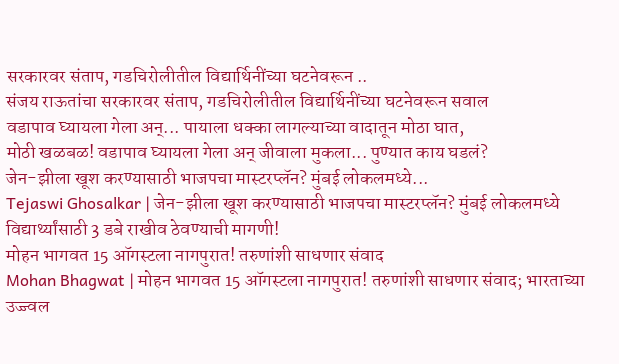सरकारवर संताप, गडचिरोलीतील विद्यार्थिनींच्या घटनेवरून ..
संजय राऊतांचा सरकारवर संताप, गडचिरोलीतील विद्यार्थिनींच्या घटनेवरून सवाल
वडापाव घ्यायला गेला अन्... पायाला धक्का लागल्याच्या वादातून मोठा घात,
मोठी खळबळ! वडापाव घ्यायला गेला अन् जीवाला मुकला... पुण्यात काय घडलं?
जेन-झीला खूश करण्यासाठी भाजपचा मास्टरप्लॅन? मुंबई लोकलमध्ये...
Tejaswi Ghosalkar | जेन-झीला खूश करण्यासाठी भाजपचा मास्टरप्लॅन? मुंबई लोकलमध्ये विद्यार्थ्यांसाठी 3 डबे राखीव ठेवण्याची मागणी!
मोहन भागवत 15 ऑगस्टला नागपुरात! तरुणांशी साधणार संवाद
Mohan Bhagwat | मोहन भागवत 15 ऑगस्टला नागपुरात! तरुणांशी साधणार संवाद; भारताच्या उज्ज्वल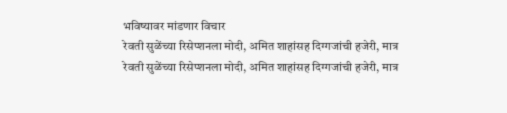भविष्यावर मांडणार विचार
रेवती सुळेंच्या रिसेप्शनला मोदी, अमित शाहांसह दिग्गजांची हजेरी, मात्र
रेवती सुळेंच्या रिसेप्शनला मोदी, अमित शाहांसह दिग्गजांची हजेरी, मात्र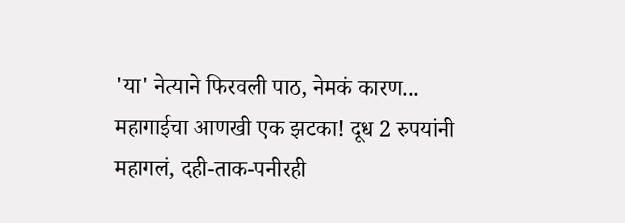'या' नेत्याने फिरवली पाठ, नेमकं कारण...
महागाईचा आणखी एक झटका! दूध 2 रुपयांनी महागलं, दही-ताक-पनीरही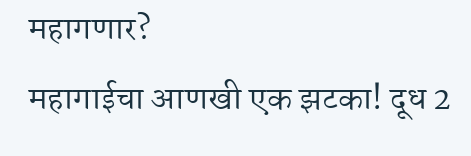महागणार?
महागाईचा आणखी एक झटका! दूध 2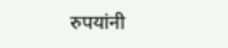रुपयांनी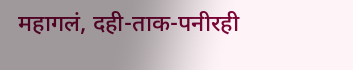महागलं, दही-ताक-पनीरही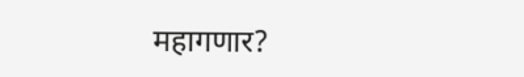महागणार?